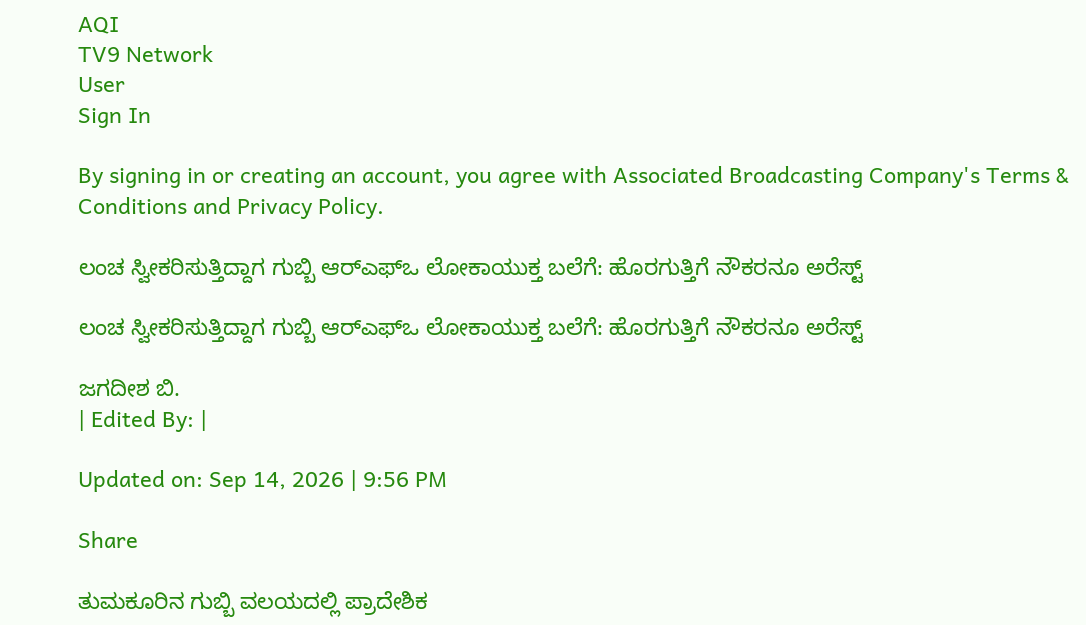AQI
TV9 Network
User
Sign In

By signing in or creating an account, you agree with Associated Broadcasting Company's Terms & Conditions and Privacy Policy.

ಲಂಚ ಸ್ವೀಕರಿಸುತ್ತಿದ್ದಾಗ ಗುಬ್ಬಿ ಆರ್‌ಎಫ್‌ಒ ಲೋಕಾಯುಕ್ತ ಬಲೆಗೆ: ಹೊರಗುತ್ತಿಗೆ ನೌಕರನೂ ಅರೆಸ್ಟ್

ಲಂಚ ಸ್ವೀಕರಿಸುತ್ತಿದ್ದಾಗ ಗುಬ್ಬಿ ಆರ್‌ಎಫ್‌ಒ ಲೋಕಾಯುಕ್ತ ಬಲೆಗೆ: ಹೊರಗುತ್ತಿಗೆ ನೌಕರನೂ ಅರೆಸ್ಟ್

ಜಗದೀಶ ಬಿ.
| Edited By: |

Updated on: Sep 14, 2026 | 9:56 PM

Share

ತುಮಕೂರಿನ ಗುಬ್ಬಿ ವಲಯದಲ್ಲಿ ಪ್ರಾದೇಶಿಕ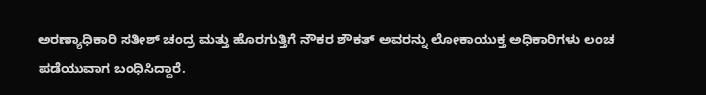ಅರಣ್ಯಾಧಿಕಾರಿ ಸತೀಶ್ ಚಂದ್ರ ಮತ್ತು ಹೊರಗುತ್ತಿಗೆ ನೌಕರ ಶೌಕತ್ ಅವರನ್ನು ಲೋಕಾಯುಕ್ತ ಅಧಿಕಾರಿಗಳು ಲಂಚ ಪಡೆಯುವಾಗ ಬಂಧಿಸಿದ್ದಾರೆ.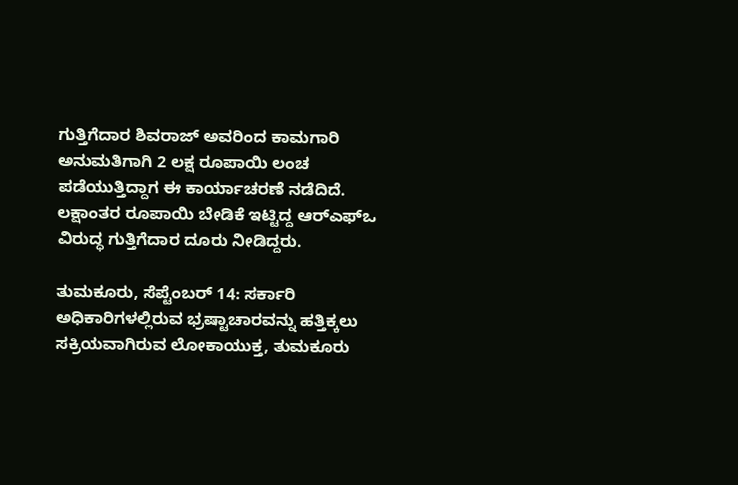ಗುತ್ತಿಗೆದಾರ ಶಿವರಾಜ್ ಅವರಿಂದ ಕಾಮಗಾರಿ ಅನುಮತಿಗಾಗಿ 2 ಲಕ್ಷ ರೂಪಾಯಿ ಲಂಚ ಪಡೆಯುತ್ತಿದ್ದಾಗ ಈ ಕಾರ್ಯಾಚರಣೆ ನಡೆದಿದೆ. ಲಕ್ಷಾಂತರ ರೂಪಾಯಿ ಬೇಡಿಕೆ ಇಟ್ಟಿದ್ದ ಆರ್‌ಎಫ್‌ಒ ವಿರುದ್ಧ ಗುತ್ತಿಗೆದಾರ ದೂರು ನೀಡಿದ್ದರು.

ತುಮಕೂರು, ಸೆಪ್ಟೆಂಬರ್ 14: ಸರ್ಕಾರಿ ಅಧಿಕಾರಿಗಳಲ್ಲಿರುವ ಭ್ರಷ್ಟಾಚಾರವನ್ನು ಹತ್ತಿಕ್ಕಲು ಸಕ್ರಿಯವಾಗಿರುವ ಲೋಕಾಯುಕ್ತ, ತುಮಕೂರು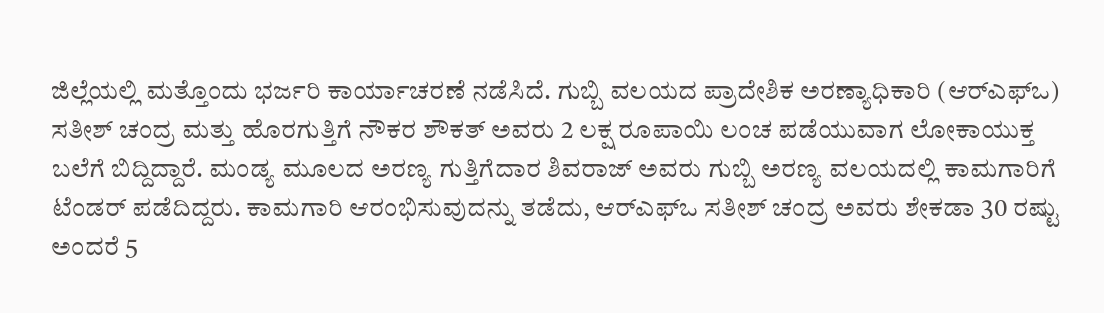ಜಿಲ್ಲೆಯಲ್ಲಿ ಮತ್ತೊಂದು ಭರ್ಜರಿ ಕಾರ್ಯಾಚರಣೆ ನಡೆಸಿದೆ. ಗುಬ್ಬಿ ವಲಯದ ಪ್ರಾದೇಶಿಕ ಅರಣ್ಯಾಧಿಕಾರಿ (ಆರ್‌ಎಫ್‌ಒ) ಸತೀಶ್ ಚಂದ್ರ ಮತ್ತು ಹೊರಗುತ್ತಿಗೆ ನೌಕರ ಶೌಕತ್ ಅವರು 2 ಲಕ್ಷ ರೂಪಾಯಿ ಲಂಚ ಪಡೆಯುವಾಗ ಲೋಕಾಯುಕ್ತ ಬಲೆಗೆ ಬಿದ್ದಿದ್ದಾರೆ. ಮಂಡ್ಯ ಮೂಲದ ಅರಣ್ಯ ಗುತ್ತಿಗೆದಾರ ಶಿವರಾಜ್ ಅವರು ಗುಬ್ಬಿ ಅರಣ್ಯ ವಲಯದಲ್ಲಿ ಕಾಮಗಾರಿಗೆ ಟೆಂಡರ್ ಪಡೆದಿದ್ದರು. ಕಾಮಗಾರಿ ಆರಂಭಿಸುವುದನ್ನು ತಡೆದು, ಆರ್‌ಎಫ್‌ಒ ಸತೀಶ್ ಚಂದ್ರ ಅವರು ಶೇಕಡಾ 30 ರಷ್ಟು ಅಂದರೆ 5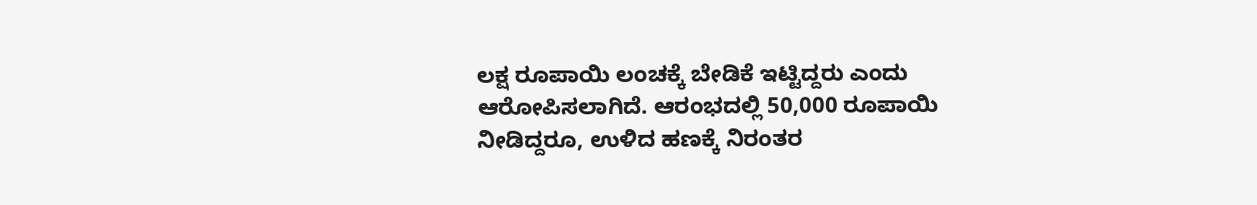ಲಕ್ಷ ರೂಪಾಯಿ ಲಂಚಕ್ಕೆ ಬೇಡಿಕೆ ಇಟ್ಟಿದ್ದರು ಎಂದು ಆರೋಪಿಸಲಾಗಿದೆ. ಆರಂಭದಲ್ಲಿ 50,000 ರೂಪಾಯಿ ನೀಡಿದ್ದರೂ, ಉಳಿದ ಹಣಕ್ಕೆ ನಿರಂತರ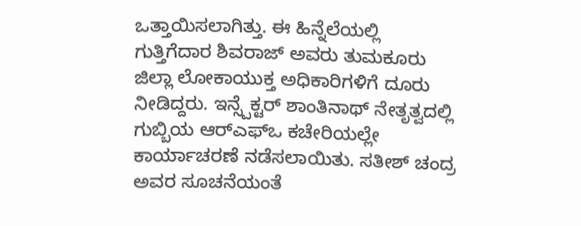ಒತ್ತಾಯಿಸಲಾಗಿತ್ತು. ಈ ಹಿನ್ನೆಲೆಯಲ್ಲಿ ಗುತ್ತಿಗೆದಾರ ಶಿವರಾಜ್ ಅವರು ತುಮಕೂರು ಜಿಲ್ಲಾ ಲೋಕಾಯುಕ್ತ ಅಧಿಕಾರಿಗಳಿಗೆ ದೂರು ನೀಡಿದ್ದರು. ಇನ್ಸ್ಪೆಕ್ಟರ್ ಶಾಂತಿನಾಥ್ ನೇತೃತ್ವದಲ್ಲಿ ಗುಬ್ಬಿಯ ಆರ್‌ಎಫ್‌ಒ ಕಚೇರಿಯಲ್ಲೇ ಕಾರ್ಯಾಚರಣೆ ನಡೆಸಲಾಯಿತು. ಸತೀಶ್ ಚಂದ್ರ ಅವರ ಸೂಚನೆಯಂತೆ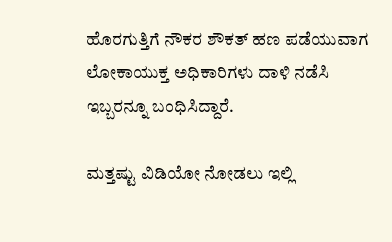ಹೊರಗುತ್ತಿಗೆ ನೌಕರ ಶೌಕತ್ ಹಣ ಪಡೆಯುವಾಗ ಲೋಕಾಯುಕ್ತ ಅಧಿಕಾರಿಗಳು ದಾಳಿ ನಡೆಸಿ ಇಬ್ಬರನ್ನೂ ಬಂಧಿಸಿದ್ದಾರೆ.

ಮತ್ತಷ್ಟು ವಿಡಿಯೋ ನೋಡಲು ಇಲ್ಲಿ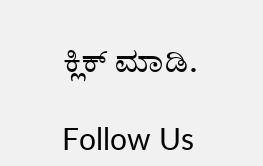ಕ್ಲಿಕ್ ಮಾಡಿ.

Follow Us